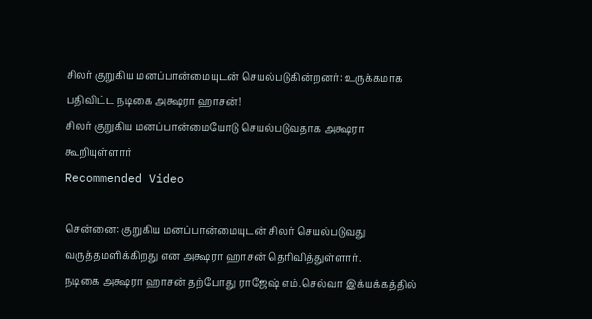சிலர் குறுகிய மனப்பான்மையுடன் செயல்படுகின்றனர்: உருக்கமாக பதிவிட்ட நடிகை அக்ஷரா ஹாசன்!
சிலர் குறுகிய மனப்பான்மையோடு செயல்படுவதாக அக்ஷரா கூறியுள்ளார்
Recommended Video

சென்னை: குறுகிய மனப்பான்மையுடன் சிலர் செயல்படுவது வருத்தமளிக்கிறது என அக்ஷரா ஹாசன் தெரிவித்துள்ளார்.
நடிகை அக்ஷரா ஹாசன் தற்போது ராஜேஷ் எம்.செல்வா இக்யக்கத்தில்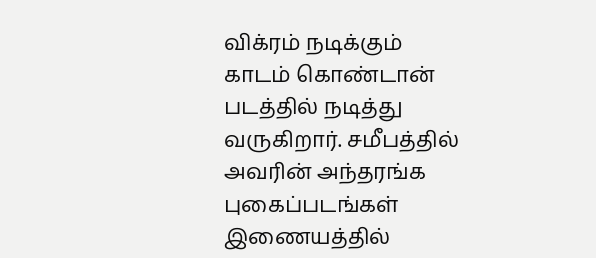விக்ரம் நடிக்கும் காடம் கொண்டான் படத்தில் நடித்து வருகிறார். சமீபத்தில் அவரின் அந்தரங்க புகைப்படங்கள் இணையத்தில்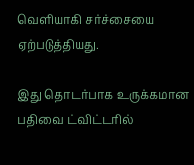வெளியாகி சர்ச்சையை ஏற்படுத்தியது.

இது தொடர்பாக உருக்கமான பதிவை ட்விட்டரில்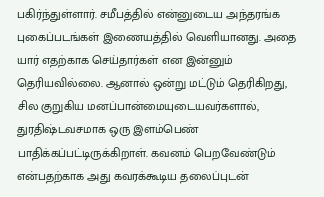பகிர்ந்துள்ளார். சமீபத்தில் என்னுடைய அந்தரங்க புகைப்படங்கள் இணையத்தில் வெளியானது. அதை யார் எதற்காக செய்தார்கள் என இன்னும் தெரியவில்லை. ஆனால் ஒன்று மட்டும் தெரிகிறது, சில குறுகிய மனப்பான்மையுடையவர்களால், துரதிஷ்டவசமாக ஒரு இளம்பெண் பாதிக்கப்பட்டிருக்கிறாள். கவனம் பெறவேண்டும் என்பதற்காக அது கவரக்கூடிய தலைப்புடன்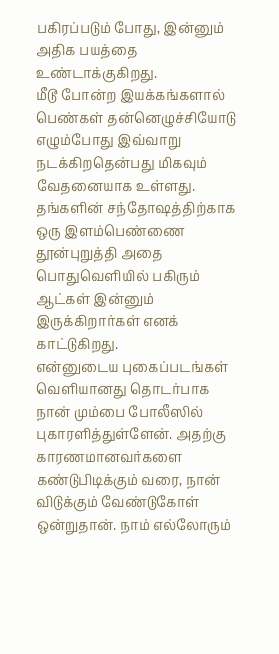பகிரப்படும் போது, இன்னும் அதிக பயத்தை உண்டாக்குகிறது.
மீடூ போன்ற இயக்கங்களால் பெண்கள் தன்னெழுச்சியோடு எழும்போது இவ்வாறு நடக்கிறதென்பது மிகவும் வேதனையாக உள்ளது. தங்களின் சந்தோஷத்திற்காக ஒரு இளம்பெண்ணை தூன்புறுத்தி அதை பொதுவெளியில் பகிரும் ஆட்கள் இன்னும் இருக்கிறார்கள் எனக் காட்டுகிறது.
என்னுடைய புகைப்படங்கள் வெளியானது தொடர்பாக நான் மும்பை போலீஸில் புகாரளித்துள்ளேன். அதற்கு காரணமானவர்களை கண்டுபிடிக்கும் வரை, நான் விடுக்கும் வேண்டுகோள் ஒன்றுதான். நாம் எல்லோரும்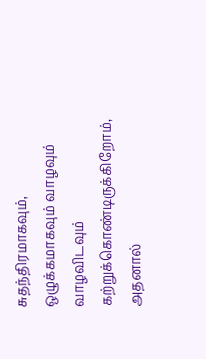சுதந்திரமாகவும், ஒழுக்கமாகவும் வாழவும் வாழவிடவும் கற்றுக்கொண்டிருக்கிறோம், அதனால்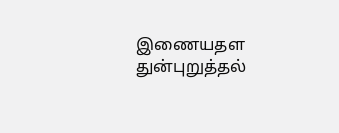இணையதள துன்புறுத்தல்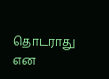தொடராது என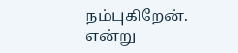நம்புகிறேன். என்று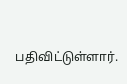பதிவிட்டுள்ளார்.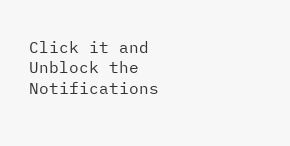Click it and Unblock the Notifications